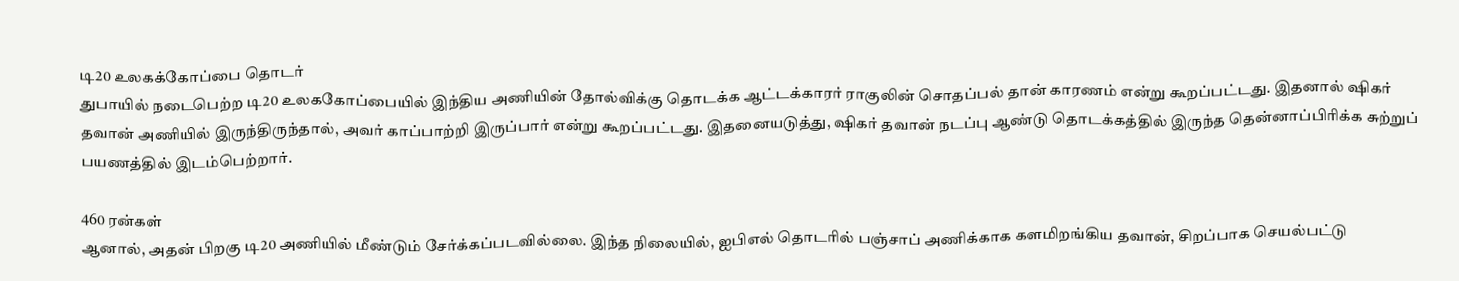டி20 உலகக்கோப்பை தொடர்
துபாயில் நடைபெற்ற டி20 உலககோப்பையில் இந்திய அணியின் தோல்விக்கு தொடக்க ஆட்டக்காரர் ராகுலின் சொதப்பல் தான் காரணம் என்று கூறப்பட்டது. இதனால் ஷிகர் தவான் அணியில் இருந்திருந்தால், அவர் காப்பாற்றி இருப்பார் என்று கூறப்பட்டது. இதனையடுத்து, ஷிகர் தவான் நடப்பு ஆண்டு தொடக்கத்தில் இருந்த தென்னாப்பிரிக்க சுற்றுப் பயணத்தில் இடம்பெற்றார்.

460 ரன்கள்
ஆனால், அதன் பிறகு டி20 அணியில் மீண்டும் சேர்க்கப்படவில்லை. இந்த நிலையில், ஐபிஎல் தொடரில் பஞ்சாப் அணிக்காக களமிறங்கிய தவான், சிறப்பாக செயல்பட்டு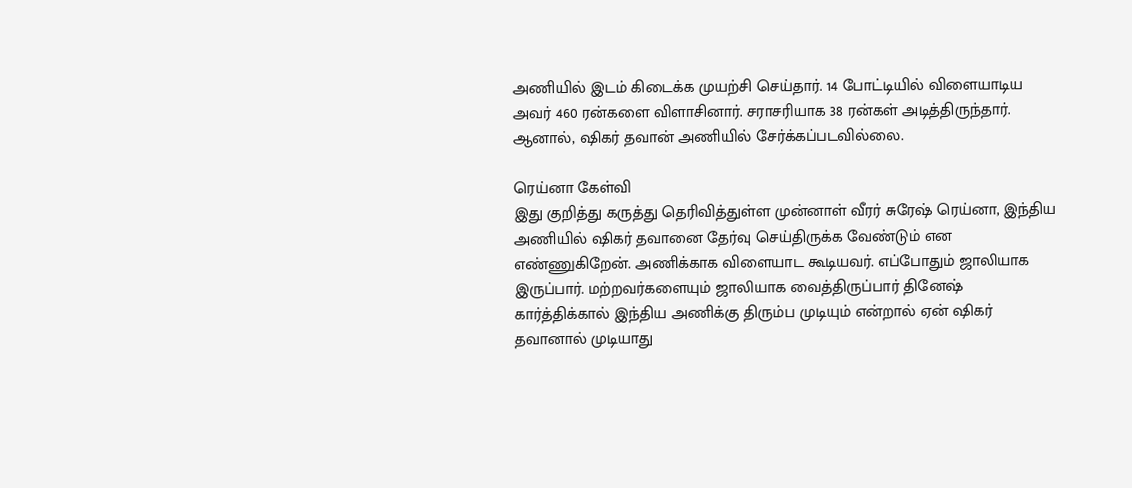அணியில் இடம் கிடைக்க முயற்சி செய்தார். 14 போட்டியில் விளையாடிய அவர் 460 ரன்களை விளாசினார். சராசரியாக 38 ரன்கள் அடித்திருந்தார். ஆனால், ஷிகர் தவான் அணியில் சேர்க்கப்படவில்லை.

ரெய்னா கேள்வி
இது குறித்து கருத்து தெரிவித்துள்ள முன்னாள் வீரர் சுரேஷ் ரெய்னா, இந்திய அணியில் ஷிகர் தவானை தேர்வு செய்திருக்க வேண்டும் என எண்ணுகிறேன். அணிக்காக விளையாட கூடியவர். எப்போதும் ஜாலியாக இருப்பார். மற்றவர்களையும் ஜாலியாக வைத்திருப்பார் தினேஷ் கார்த்திக்கால் இந்திய அணிக்கு திரும்ப முடியும் என்றால் ஏன் ஷிகர் தவானால் முடியாது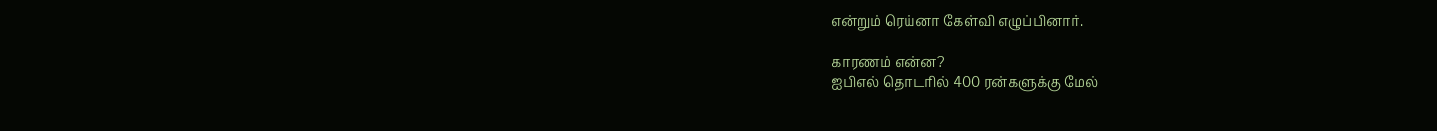என்றும் ரெய்னா கேள்வி எழுப்பினார்.

காரணம் என்ன?
ஐபிஎல் தொடரில் 400 ரன்களுக்கு மேல்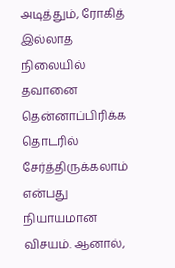அடித்தும், ரோகித் இல்லாத நிலையில் தவானை தென்னாப்பிரிக்க தொடரில் சேர்த்திருக்கலாம் என்பது நியாயமான விசயம். ஆனால்,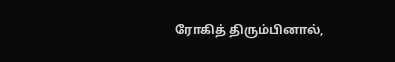ரோகித் திரும்பினால்,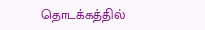தொடக்கத்தில்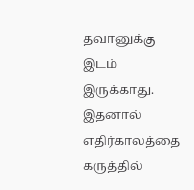தவானுக்கு இடம் இருக்காது. இதனால் எதிர்காலத்தை கருத்தில்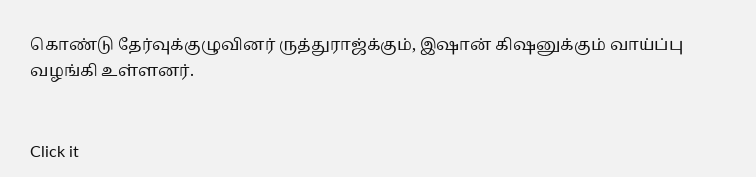கொண்டு தேர்வுக்குழுவினர் ருத்துராஜ்க்கும், இஷான் கிஷனுக்கும் வாய்ப்பு வழங்கி உள்ளனர்.


Click it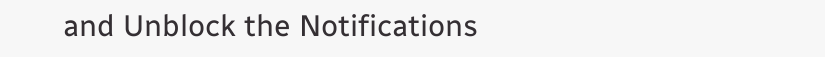and Unblock the Notifications